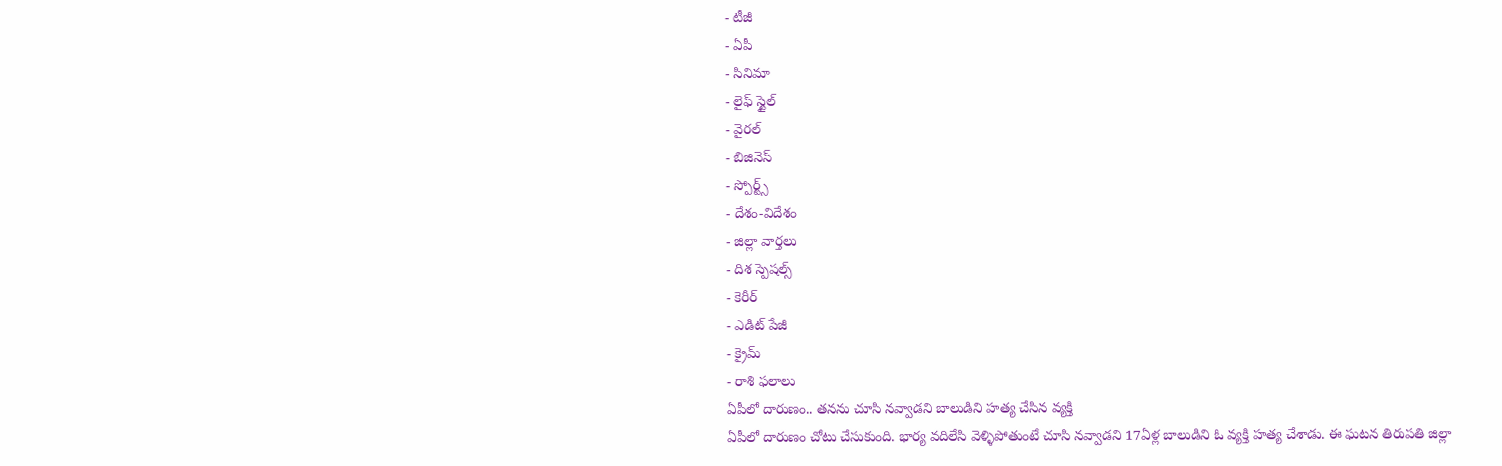- టీజీ
- ఏపీ
- సినిమా
- లైఫ్ స్టైల్
- వైరల్
- బిజినెస్
- స్పోర్ట్స్
- దేశం-విదేశం
- జిల్లా వార్తలు
- దిశ స్పెషల్స్
- కెరీర్
- ఎడిట్ పేజీ
- క్రైమ్
- రాశి ఫలాలు
ఏపీలో దారుణం.. తనను చూసి నవ్వాడని బాలుడిని హత్య చేసిన వ్యక్తి
ఏపీలో దారుణం చోటు చేసుకుంది. భార్య వదిలేసి వెళ్ళిపోతుంటే చూసి నవ్వాడని 17ఏళ్ల బాలుడిని ఓ వ్యక్తి హత్య చేశాడు. ఈ ఘటన తిరుపతి జిల్లా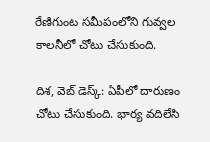రేణిగుంట సమీపంలోని గువ్వల కాలనీలో చోటు చేసుకుంది.

దిశ, వెబ్ డెస్క్: ఏపీలో దారుణం చోటు చేసుకుంది. భార్య వదిలేసి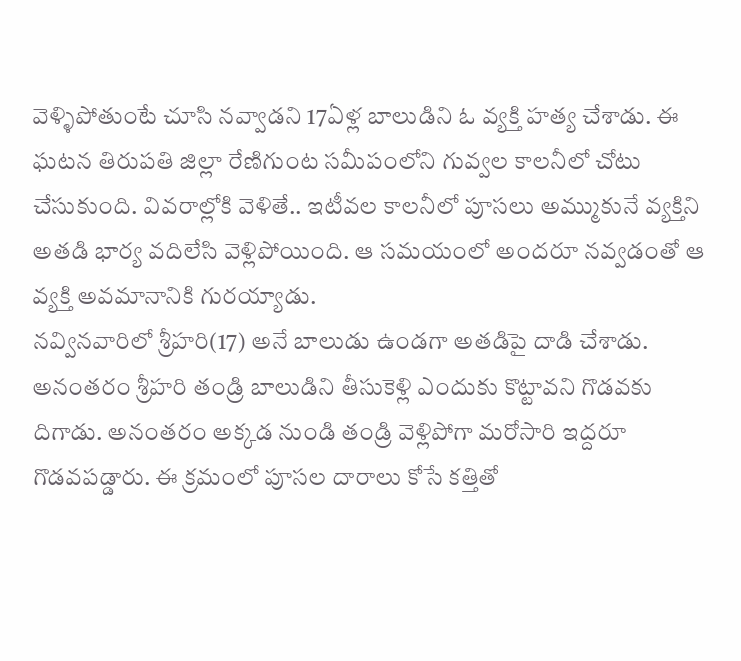వెళ్ళిపోతుంటే చూసి నవ్వాడని 17ఏళ్ల బాలుడిని ఓ వ్యక్తి హత్య చేశాడు. ఈ ఘటన తిరుపతి జిల్లా రేణిగుంట సమీపంలోని గువ్వల కాలనీలో చోటు చేసుకుంది. వివరాల్లోకి వెళితే.. ఇటీవల కాలనీలో పూసలు అమ్ముకునే వ్యక్తిని అతడి భార్య వదిలేసి వెళ్లిపోయింది. ఆ సమయంలో అందరూ నవ్వడంతో ఆ వ్యక్తి అవమానానికి గురయ్యాడు.
నవ్వినవారిలో శ్రీహరి(17) అనే బాలుడు ఉండగా అతడిపై దాడి చేశాడు. అనంతరం శ్రీహరి తండ్రి బాలుడిని తీసుకెళ్లి ఎందుకు కొట్టావని గొడవకు దిగాడు. అనంతరం అక్కడ నుండి తండ్రి వెళ్లిపోగా మరోసారి ఇద్దరూ గొడవపడ్డారు. ఈ క్రమంలో పూసల దారాలు కోసే కత్తితో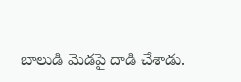బాలుడి మెడపై దాడి చేశాడు.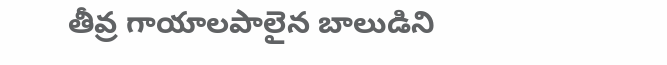తీవ్ర గాయాలపాలైన బాలుడిని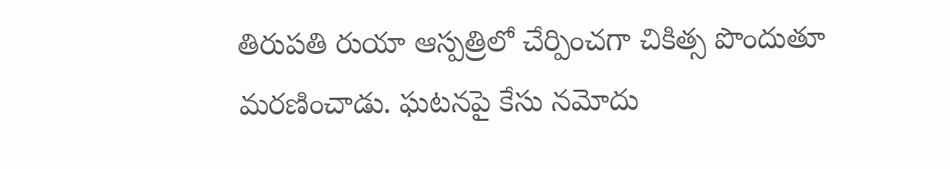తిరుపతి రుయా ఆస్పత్రిలో చేర్పించగా చికిత్స పొందుతూ మరణించాడు. ఘటనపై కేసు నమోదు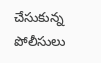చేసుకున్న పోలీసులు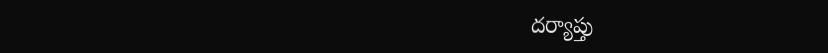దర్యాప్తు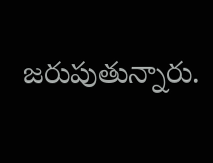జరుపుతున్నారు.